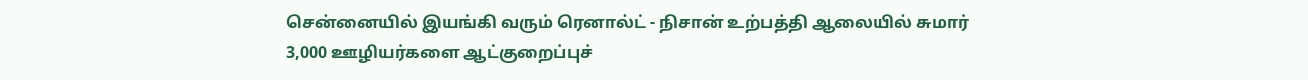சென்னையில் இயங்கி வரும் ரெனால்ட் - நிசான் உற்பத்தி ஆலையில் சுமார் 3,000 ஊழியர்களை ஆட்குறைப்புச்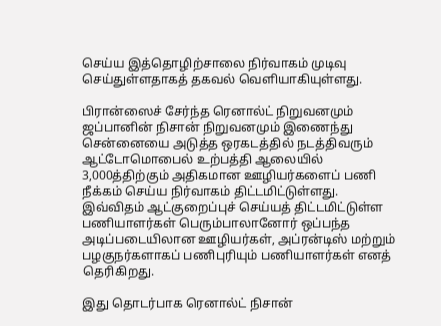செய்ய இத்தொழிற்சாலை நிர்வாகம் முடிவு செய்துள்ளதாகத் தகவல் வெளியாகியுள்ளது.

பிரான்ஸைச் சேர்ந்த ரெனால்ட் நிறுவனமும் ஜப்பானின் நிசான் நிறுவனமும் இணைந்து சென்னையை அடுத்த ஒரகடத்தில் நடத்திவரும் ஆட்டோமொபைல் உற்பத்தி ஆலையில் 3,000த்திற்கும் அதிகமான ஊழியர்களைப் பணி நீக்கம் செய்ய நிர்வாகம் திட்டமிட்டுள்ளது.
இவ்விதம் ஆட்குறைப்புச் செய்யத் திட்டமிட்டுள்ள பணியாளர்கள் பெரும்பாலானோர் ஒப்பந்த அடிப்படையிலான ஊழியர்கள், அப்ரன்டிஸ் மற்றும் பழகுநர்களாகப் பணிபுரியும் பணியாளர்கள் எனத் தெரிகிறது.

இது தொடர்பாக ரெனால்ட் நிசான்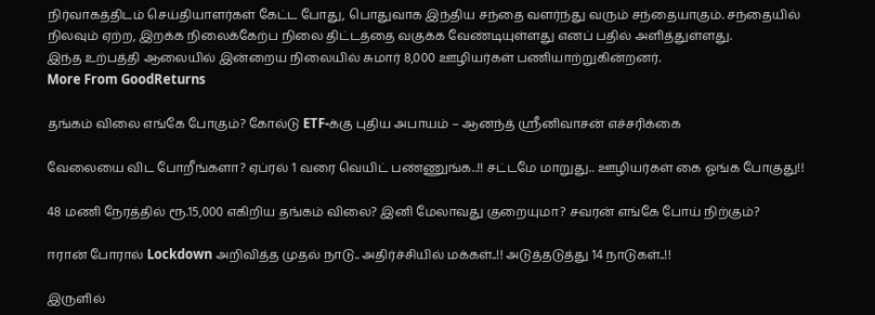நிர்வாகத்திடம் செய்தியாளர்கள் கேட்ட போது, பொதுவாக இந்திய சந்தை வளர்ந்து வரும் சந்தையாகும். சந்தையில் நிலவும் ஏற்ற, இறக்க நிலைக்கேற்ப நிலை திட்டத்தை வகுக்க வேண்டியுள்ளது எனப் பதில் அளித்துள்ளது.
இந்த உற்பத்தி ஆலையில் இன்றைய நிலையில் சுமார் 8,000 ஊழியர்கள் பணியாற்றுகின்றனர்.
More From GoodReturns

தங்கம் விலை எங்கே போகும்? கோல்டு ETF-க்கு புதிய அபாயம் – ஆனந்த் ஸ்ரீனிவாசன் எச்சரிக்கை

வேலையை விட போறீங்களா? ஏப்ரல் 1 வரை வெயிட் பண்ணுங்க..!! சட்டமே மாறுது.. ஊழியர்கள் கை ஓங்க போகுது!!

48 மணி நேரத்தில் ரூ.15,000 எகிறிய தங்கம் விலை? இனி மேலாவது குறையுமா? சவரன் எங்கே போய் நிற்கும்?

ஈரான் போரால் Lockdown அறிவித்த முதல் நாடு.. அதிர்ச்சியில் மக்கள்..!! அடுத்தடுத்து 14 நாடுகள்..!!

இருளில்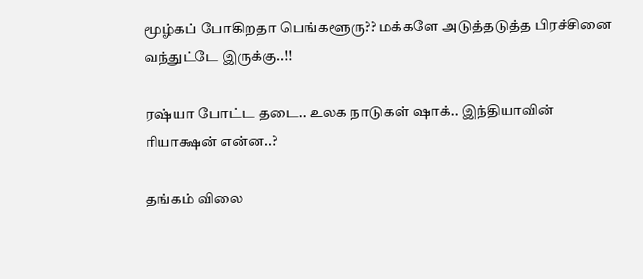மூழ்கப் போகிறதா பெங்களூரு?? மக்களே அடுத்தடுத்த பிரச்சினை வந்துட்டே இருக்கு..!!

ரஷ்யா போட்ட தடை.. உலக நாடுகள் ஷாக்.. இந்தியாவின் ரியாக்ஷன் என்ன..?

தங்கம் விலை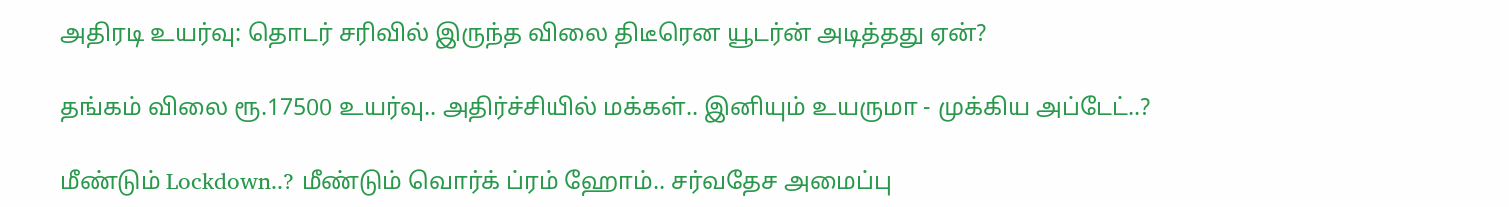அதிரடி உயர்வு: தொடர் சரிவில் இருந்த விலை திடீரென யூடர்ன் அடித்தது ஏன்?

தங்கம் விலை ரூ.17500 உயர்வு.. அதிர்ச்சியில் மக்கள்.. இனியும் உயருமா - முக்கிய அப்டேட்..?

மீண்டும் Lockdown..? மீண்டும் வொர்க் ப்ரம் ஹோம்.. சர்வதேச அமைப்பு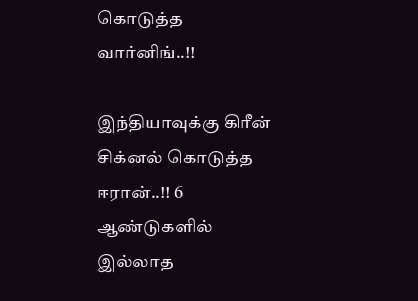கொடுத்த வார்னிங்..!!

இந்தியாவுக்கு கிரீன் சிக்னல் கொடுத்த ஈரான்..!! 6 ஆண்டுகளில் இல்லாத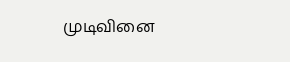முடிவினை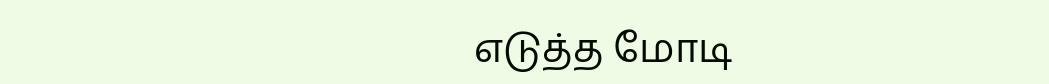எடுத்த மோடி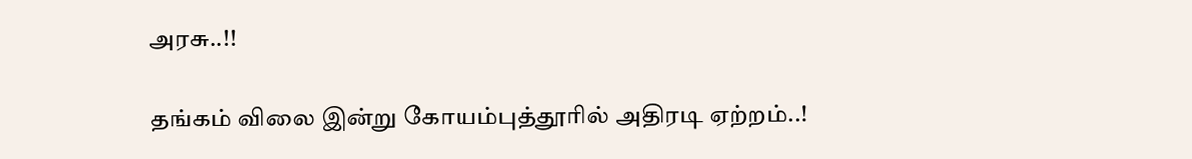அரசு..!!

தங்கம் விலை இன்று கோயம்புத்தூரில் அதிரடி ஏற்றம்..!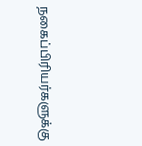நகைப்பிரியர்களுக்கு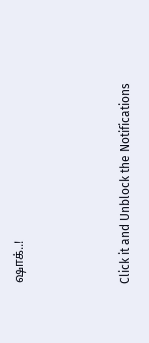ஷாக்..!



Click it and Unblock the Notifications